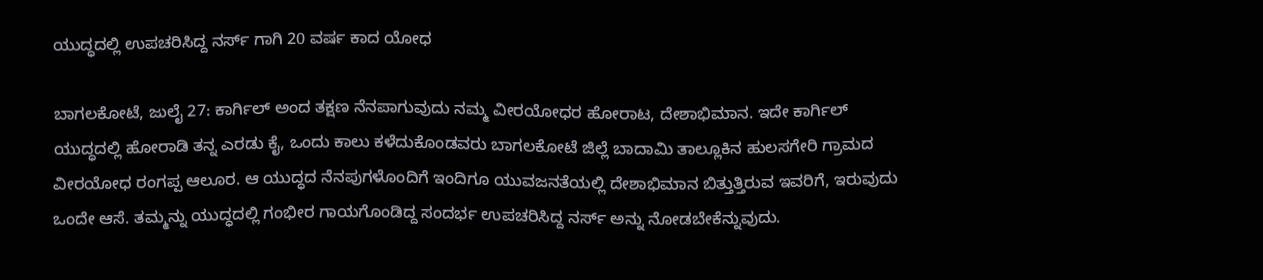ಯುದ್ಧದಲ್ಲಿ ಉಪಚರಿಸಿದ್ದ ನರ್ಸ್ ಗಾಗಿ 20 ವರ್ಷ ಕಾದ ಯೋಧ

ಬಾಗಲಕೋಟೆ, ಜುಲೈ 27: ಕಾರ್ಗಿಲ್ ಅಂದ ತಕ್ಷಣ ನೆನಪಾಗುವುದು ನಮ್ಮ ವೀರಯೋಧರ ಹೋರಾಟ, ದೇಶಾಭಿಮಾನ. ಇದೇ ಕಾರ್ಗಿಲ್ ಯುದ್ಧದಲ್ಲಿ ಹೋರಾಡಿ ತನ್ನ ಎರಡು ಕೈ, ಒಂದು ಕಾಲು ಕಳೆದುಕೊಂಡವರು ಬಾಗಲಕೋಟೆ ಜಿಲ್ಲೆ ಬಾದಾಮಿ ತಾಲ್ಲೂಕಿನ ಹುಲಸಗೇರಿ ಗ್ರಾಮದ ವೀರಯೋಧ ರಂಗಪ್ಪ ಆಲೂರ. ಆ ಯುದ್ಧದ ನೆನಪುಗಳೊಂದಿಗೆ ಇಂದಿಗೂ ಯುವಜನತೆಯಲ್ಲಿ ದೇಶಾಭಿಮಾನ ಬಿತ್ತುತ್ತಿರುವ ಇವರಿಗೆ, ಇರುವುದು ಒಂದೇ ಆಸೆ. ತಮ್ಮನ್ನು ಯುದ್ಧದಲ್ಲಿ ಗಂಭೀರ ಗಾಯಗೊಂಡಿದ್ದ ಸಂದರ್ಭ ಉಪಚರಿಸಿದ್ದ ನರ್ಸ್ ಅನ್ನು ನೋಡಬೇಕೆನ್ನುವುದು.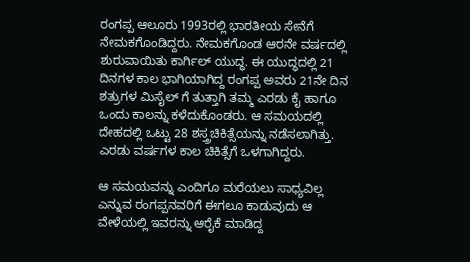ರಂಗಪ್ಪ ಆಲೂರು 1993ರಲ್ಲಿ ಭಾರತೀಯ ಸೇನೆಗೆ ನೇಮಕಗೊಂಡಿದ್ದರು. ನೇಮಕಗೊಂಡ ಆರನೇ ವರ್ಷದಲ್ಲಿ ಶುರುವಾಯಿತು ಕಾರ್ಗಿಲ್ ಯುದ್ಧ. ಈ ಯುದ್ಧದಲ್ಲಿ 21 ದಿನಗಳ ಕಾಲ ಭಾಗಿಯಾಗಿದ್ದ ರಂಗಪ್ಪ ಅವರು 21ನೇ ದಿನ ಶತ್ರುಗಳ ಮಿಸೈಲ್ ಗೆ ತುತ್ತಾಗಿ ತಮ್ಮ ಎರಡು ಕೈ ಹಾಗೂ ಒಂದು ಕಾಲನ್ನು ಕಳೆದುಕೊಂಡರು. ಆ ಸಮಯದಲ್ಲಿ ದೇಹದಲ್ಲಿ ಒಟ್ಟು 28 ಶಸ್ತ್ರಚಿಕಿತ್ಸೆಯನ್ನು ನಡೆಸಲಾಗಿತ್ತು. ಎರಡು ವರ್ಷಗಳ ಕಾಲ ಚಿಕಿತ್ಸೆಗೆ ಒಳಗಾಗಿದ್ದರು.

ಆ ಸಮಯವನ್ನು ಎಂದಿಗೂ ಮರೆಯಲು ಸಾಧ್ಯವಿಲ್ಲ ಎನ್ನುವ ರಂಗಪ್ಪನವರಿಗೆ ಈಗಲೂ ಕಾಡುವುದು ಆ ವೇಳೆಯಲ್ಲಿ ಇವರನ್ನು ಆರೈಕೆ ಮಾಡಿದ್ದ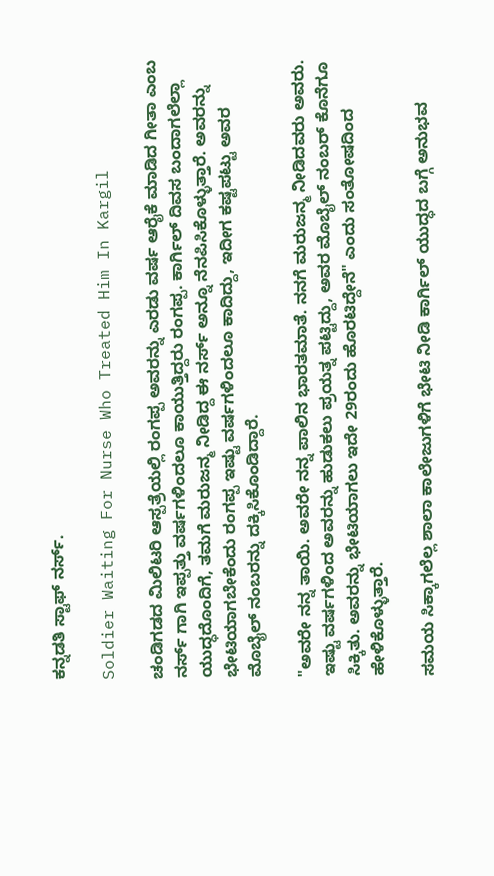ಕನ್ನಡತಿ ಸ್ಟಾಫ್ ನರ್ಸ್.

Soldier Waiting For Nurse Who Treated Him In Kargil

ಚಂಡಿಗಡದ ಮಿಲಿಟರಿ ಆಸ್ಪತ್ರೆಯಲ್ಲಿ ರಂಗಪ್ಪ ಅವರನ್ನು ಎರಡು ವರ್ಷ ಆರೈಕೆ ಮಾಡಿದ ಗೀತಾ ಎಂಬ ನರ್ಸ್ ಗಾಗಿ ಇಪ್ಪತ್ತು ವರ್ಷಗಳಿಂದಲೂ ಕಾಯುತ್ತಿದ್ದರು ರಂಗಪ್ಪ. ಕಾರ್ಗಿಲ್ ದಿವಸ ಬಂದಾಗಲೆಲ್ಲಾ ಯುದ್ಧದೊಂದಿಗೆ, ತಮಗೆ ಮರುಜನ್ಮ ನೀಡಿದ್ದ ಈ ನರ್ಸ್ ಅನ್ನೂ ನೆನಪಿಸಿಕೊಳ್ಳುತ್ತಾರೆ. ಅವರನ್ನು ಭೇಟಿಯಾಗಬೇಕೆಂದು ರಂಗಪ್ಪ ಇಷ್ಟು ವರ್ಷಗಳಿಂದಲೂ ಕಾದಿದ್ದು, ಇದೀಗ ಕಷ್ಟಪಟ್ಟು ಅವರ ಮೊಬೈಲ್ ನಂಬರನ್ನು ದಕ್ಕಿಸಿಕೊಂಡಿದ್ದಾರೆ.

"ಅವರೇ ನನ್ನ ತಾಯಿ. ಅವರೇ ನನ್ನ ಪಾಲಿನ ಭಾರತಮಾತೆ. ನನಗೆ ಮರುಜನ್ಮ ನೀಡಿದವರು ಅವರು. ಇಷ್ಟು ವರ್ಷಗಳಿಂದ ಅವರನ್ನು ಹುಡುಕಲು ಪ್ರಯತ್ನ ಪಟ್ಟಿದ್ದು, ಅವರ ಮೊಬೈಲ್ ನಂಬರ್ ಕೊನೆಗೂ ಸಿಕ್ಕಿತು. ಅವರನ್ನು ಭೇಟಿಯಾಗಲು ಇದೇ 29ರಂದು ಹೊರಟಿದ್ದೇನೆ" ಎಂದು ಸಂತೋಷದಿಂದ ಹೇಳಿಕೊಳ್ಳುತ್ತಾರೆ.

ಸಮಯ ಸಿಕ್ಕಾಗಲೆಲ್ಲ ಶಾಲಾ ಕಾಲೇಜುಗಳಿಗೆ ಭೇಟಿ ನೀಡಿ ಕಾರ್ಗಿಲ್ ಯುದ್ಧದ ಬಗ್ಗೆ ಅನುಭವ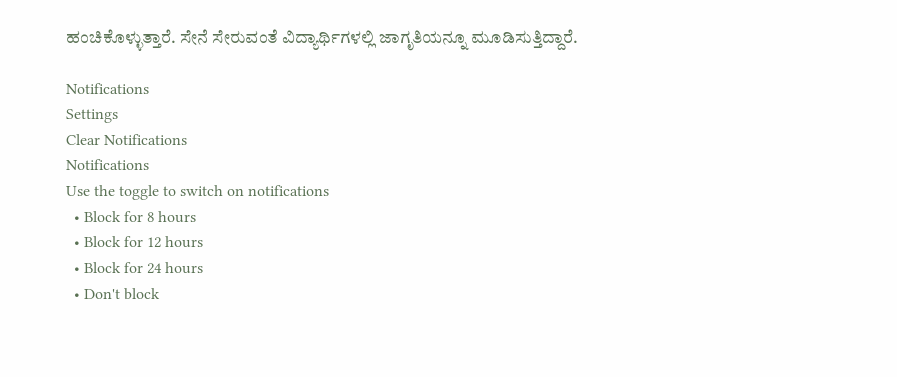ಹಂಚಿಕೊಳ್ಳುತ್ತಾರೆ. ಸೇನೆ ಸೇರುವಂತೆ ವಿದ್ಯಾರ್ಥಿಗಳಲ್ಲಿ ಜಾಗೃತಿಯನ್ನೂ ಮೂಡಿಸುತ್ತಿದ್ದಾರೆ.

Notifications
Settings
Clear Notifications
Notifications
Use the toggle to switch on notifications
  • Block for 8 hours
  • Block for 12 hours
  • Block for 24 hours
  • Don't block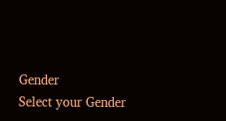Gender
Select your Gender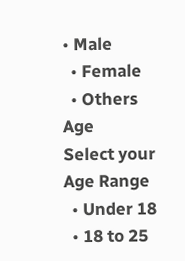• Male
  • Female
  • Others
Age
Select your Age Range
  • Under 18
  • 18 to 25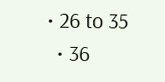• 26 to 35
  • 36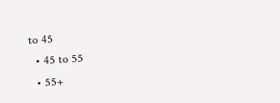to 45
  • 45 to 55
  • 55+